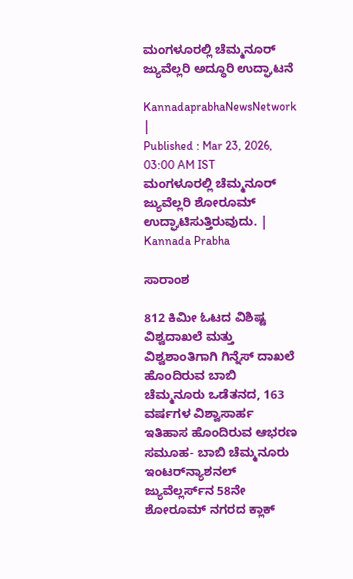ಮಂಗಳೂರಲ್ಲಿ ಚೆಮ್ಮನೂರ್‌ ಜ್ಯುವೆಲ್ಲರಿ ಅದ್ಧೂರಿ ಉದ್ಘಾಟನೆ

KannadaprabhaNewsNetwork |
Published : Mar 23, 2026, 03:00 AM IST
ಮಂಗಳೂರಲ್ಲಿ ಚೆಮ್ಮನೂರ್‌ ಜ್ಯುವೆಲ್ಲರಿ ಶೋರೂಮ್‌ ಉದ್ಘಾಟಿಸುತ್ತಿರುವುದು. | Kannada Prabha

ಸಾರಾಂಶ

812 ಕಿಮೀ ಓಟದ ವಿಶಿಷ್ಟ ವಿಶ್ವದಾಖಲೆ ಮತ್ತು ವಿಶ್ವಶಾಂತಿಗಾಗಿ ಗಿನ್ನೆಸ್‌ ದಾಖಲೆ ಹೊಂದಿರುವ ಬಾಬಿ ಚೆಮ್ಮನೂರು ಒಡೆತನದ, 163 ವರ್ಷಗಳ ವಿಶ್ವಾಸಾರ್ಹ ಇತಿಹಾಸ ಹೊಂದಿರುವ ಆಭರಣ ಸಮೂಹ- ಬಾಬಿ ಚೆಮ್ಮನೂರು ಇಂಟರ್‌ನ್ಯಾಶನಲ್‌ ಜ್ಯುವೆಲ್ಲರ್ಸ್‌ನ 58ನೇ ಶೋರೂಮ್‌ ನಗರದ ಕ್ಲಾಕ್‌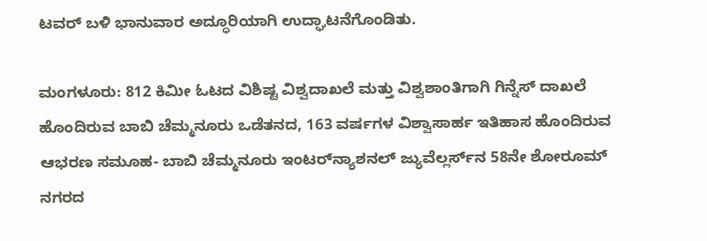ಟವರ್‌ ಬಳಿ ಭಾನುವಾರ ಅದ್ಧೂರಿಯಾಗಿ ಉದ್ಘಾಟನೆಗೊಂಡಿತು.

ಮಂಗಳೂರು: 812 ಕಿಮೀ ಓಟದ ವಿಶಿಷ್ಟ ವಿಶ್ವದಾಖಲೆ ಮತ್ತು ವಿಶ್ವಶಾಂತಿಗಾಗಿ ಗಿನ್ನೆಸ್‌ ದಾಖಲೆ ಹೊಂದಿರುವ ಬಾಬಿ ಚೆಮ್ಮನೂರು ಒಡೆತನದ, 163 ವರ್ಷಗಳ ವಿಶ್ವಾಸಾರ್ಹ ಇತಿಹಾಸ ಹೊಂದಿರುವ ಆಭರಣ ಸಮೂಹ- ಬಾಬಿ ಚೆಮ್ಮನೂರು ಇಂಟರ್‌ನ್ಯಾಶನಲ್‌ ಜ್ಯುವೆಲ್ಲರ್ಸ್‌ನ 58ನೇ ಶೋರೂಮ್‌ ನಗರದ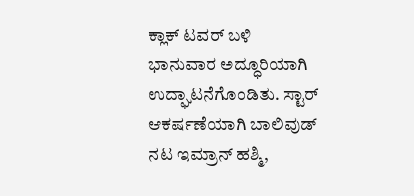ಕ್ಲಾಕ್‌ ಟವರ್‌ ಬಳಿ ಭಾನುವಾರ ಅದ್ಧೂರಿಯಾಗಿ ಉದ್ಘಾಟನೆಗೊಂಡಿತು. ಸ್ಟಾರ್‌ ಆಕರ್ಷಣೆಯಾಗಿ ಬಾಲಿವುಡ್‌ ನಟ ಇಮ್ರಾನ್‌ ಹಶ್ಮಿ,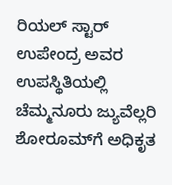ರಿಯಲ್‌ ಸ್ಟಾರ್‌ ಉಪೇಂದ್ರ ಅವರ ಉಪಸ್ಥಿತಿಯಲ್ಲಿ ಚೆಮ್ಮನೂರು ಜ್ಯುವೆಲ್ಲರಿ ಶೋರೂಮ್‌ಗೆ ಅಧಿಕೃತ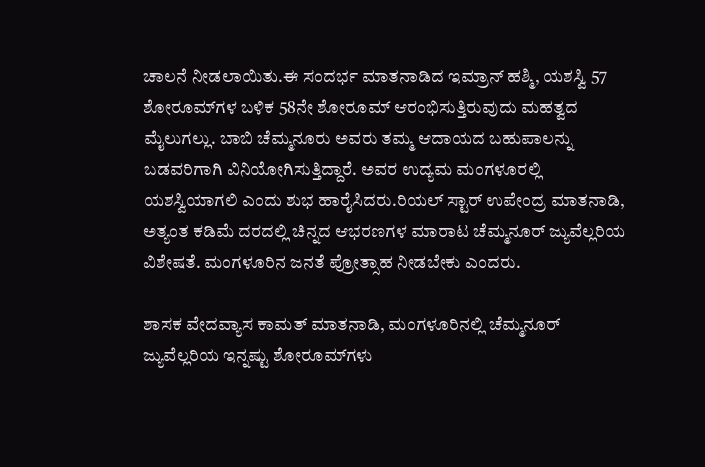ಚಾಲನೆ ನೀಡಲಾಯಿತು.ಈ ಸಂದರ್ಭ ಮಾತನಾಡಿದ ಇಮ್ರಾನ್‌ ಹಶ್ಮಿ, ಯಶಸ್ವಿ 57 ಶೋರೂಮ್‌ಗಳ ಬಳಿಕ 58ನೇ ಶೋರೂಮ್‌ ಆರಂಭಿಸುತ್ತಿರುವುದು ಮಹತ್ವದ ಮೈಲುಗಲ್ಲು. ಬಾಬಿ ಚೆಮ್ಮನೂರು ಅವರು ತಮ್ಮ ಆದಾಯದ ಬಹುಪಾಲನ್ನು ಬಡವರಿಗಾಗಿ ವಿನಿಯೋಗಿಸುತ್ತಿದ್ದಾರೆ. ಅವರ ಉದ್ಯಮ ಮಂಗಳೂರಲ್ಲಿ ಯಶಸ್ವಿಯಾಗಲಿ ಎಂದು ಶುಭ ಹಾರೈಸಿದರು.ರಿಯಲ್‌ ಸ್ಟಾರ್‌ ಉಪೇಂದ್ರ ಮಾತನಾಡಿ, ಅತ್ಯಂತ ಕಡಿಮೆ ದರದಲ್ಲಿ ಚಿನ್ನದ ಆಭರಣಗಳ ಮಾರಾಟ ಚೆಮ್ಮನೂರ್‌ ಜ್ಯುವೆಲ್ಲರಿಯ ವಿಶೇಷತೆ. ಮಂಗಳೂರಿನ ಜನತೆ ಪ್ರೋತ್ಸಾಹ ನೀಡಬೇಕು ಎಂದರು.

ಶಾಸಕ ವೇದವ್ಯಾಸ ಕಾಮತ್‌ ಮಾತನಾಡಿ, ಮಂಗಳೂರಿನಲ್ಲಿ ಚೆಮ್ಮನೂರ್‌ ಜ್ಯುವೆಲ್ಲರಿಯ ಇನ್ನಷ್ಟು ಶೋರೂಮ್‌ಗಳು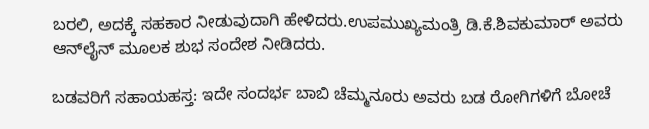ಬರಲಿ, ಅದಕ್ಕೆ ಸಹಕಾರ ನೀಡುವುದಾಗಿ ಹೇಳಿದರು.ಉಪಮುಖ್ಯಮಂತ್ರಿ ಡಿ.ಕೆ.ಶಿವಕುಮಾರ್‌ ಅವರು ಆನ್‌ಲೈನ್‌ ಮೂಲಕ ಶುಭ ಸಂದೇಶ ನೀಡಿದರು.

ಬಡವರಿಗೆ ಸಹಾಯಹಸ್ತ: ಇದೇ ಸಂದರ್ಭ ಬಾಬಿ ಚೆಮ್ಮನೂರು ಅವರು ಬಡ ರೋಗಿಗಳಿಗೆ ಬೋಚೆ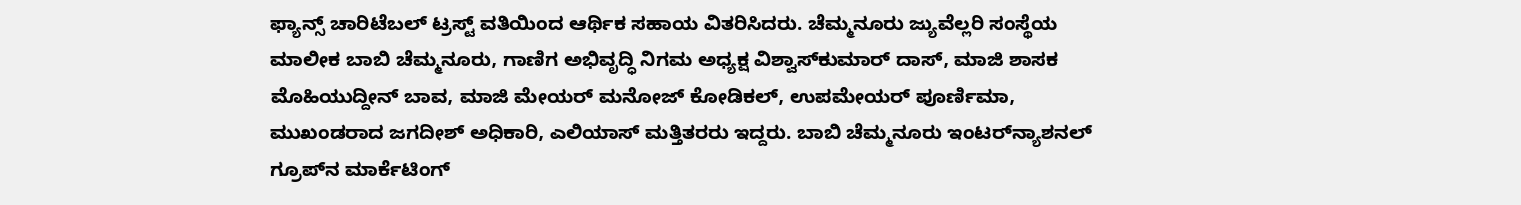ಫ್ಯಾನ್ಸ್‌ ಚಾರಿಟೆಬಲ್‌ ಟ್ರಸ್ಟ್‌ ವತಿಯಿಂದ ಆರ್ಥಿಕ ಸಹಾಯ ವಿತರಿಸಿದರು. ಚೆಮ್ಮನೂರು ಜ್ಯುವೆಲ್ಲರಿ ಸಂಸ್ಥೆಯ ಮಾಲೀಕ ಬಾಬಿ ಚೆಮ್ಮನೂರು, ಗಾಣಿಗ ಅಭಿವೃದ್ಧಿ ನಿಗಮ ಅಧ್ಯಕ್ಷ ವಿಶ್ವಾಸ್‌ಕುಮಾರ್‌ ದಾಸ್‌, ಮಾಜಿ ಶಾಸಕ ಮೊಹಿಯುದ್ದೀನ್‌ ಬಾವ, ಮಾಜಿ ಮೇಯರ್‌ ಮನೋಜ್‌ ಕೋಡಿಕಲ್‌, ಉಪಮೇಯರ್‌ ಪೂರ್ಣಿಮಾ, ಮುಖಂಡರಾದ ಜಗದೀಶ್‌ ಅಧಿಕಾರಿ, ಎಲಿಯಾಸ್‌ ಮತ್ತಿತರರು ಇದ್ದರು. ಬಾಬಿ ಚೆಮ್ಮನೂರು ಇಂಟರ್‌ನ್ಯಾಶನಲ್‌ ಗ್ರೂಪ್‌ನ ಮಾರ್ಕೆಟಿಂಗ್‌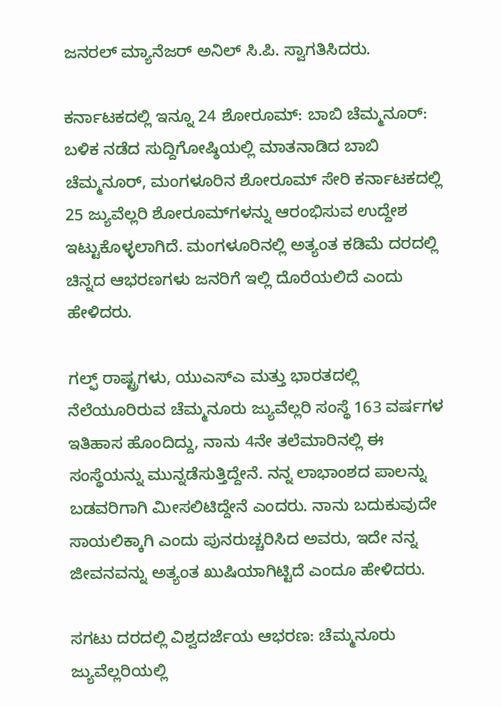ಜನರಲ್‌ ಮ್ಯಾನೆಜರ್ ಅನಿಲ್‌ ಸಿ.ಪಿ. ಸ್ವಾಗತಿಸಿದರು.

ಕರ್ನಾಟಕದಲ್ಲಿ ಇನ್ನೂ 24 ಶೋರೂಮ್‌: ಬಾಬಿ ಚೆಮ್ಮನೂರ್‌: ಬಳಿಕ ನಡೆದ ಸುದ್ದಿಗೋಷ್ಠಿಯಲ್ಲಿ ಮಾತನಾಡಿದ ಬಾಬಿ ಚೆಮ್ಮನೂರ್‌, ಮಂಗಳೂರಿನ ಶೋರೂಮ್‌ ಸೇರಿ ಕರ್ನಾಟಕದಲ್ಲಿ 25 ಜ್ಯುವೆಲ್ಲರಿ ಶೋರೂಮ್‌ಗಳನ್ನು ಆರಂಭಿಸುವ ಉದ್ದೇಶ ಇಟ್ಟುಕೊಳ್ಳಲಾಗಿದೆ. ಮಂಗಳೂರಿನಲ್ಲಿ ಅತ್ಯಂತ ಕಡಿಮೆ ದರದಲ್ಲಿ ಚಿನ್ನದ ಆಭರಣಗಳು ಜನರಿಗೆ ಇಲ್ಲಿ ದೊರೆಯಲಿದೆ ಎಂದು ಹೇಳಿದರು.

ಗಲ್ಫ್‌ ರಾಷ್ಟ್ರಗಳು, ಯುಎಸ್‌ಎ ಮತ್ತು ಭಾರತದಲ್ಲಿ ನೆಲೆಯೂರಿರುವ ಚೆಮ್ಮನೂರು ಜ್ಯುವೆಲ್ಲರಿ ಸಂಸ್ಥೆ 163 ವರ್ಷಗಳ ಇತಿಹಾಸ ಹೊಂದಿದ್ದು, ನಾನು 4ನೇ ತಲೆಮಾರಿನಲ್ಲಿ ಈ ಸಂಸ್ಥೆಯನ್ನು ಮುನ್ನಡೆಸುತ್ತಿದ್ದೇನೆ. ನನ್ನ ಲಾಭಾಂಶದ ಪಾಲನ್ನು ಬಡವರಿಗಾಗಿ ಮೀಸಲಿಟಿದ್ದೇನೆ ಎಂದರು. ನಾನು ಬದುಕುವುದೇ ಸಾಯಲಿಕ್ಕಾಗಿ ಎಂದು ಪುನರುಚ್ಚರಿಸಿದ ಅವರು, ಇದೇ ನನ್ನ ಜೀವನವನ್ನು ಅತ್ಯಂತ ಖುಷಿಯಾಗಿಟ್ಟಿದೆ ಎಂದೂ ಹೇಳಿದರು.

ಸಗಟು ದರದಲ್ಲಿ ವಿಶ್ವದರ್ಜೆಯ ಆಭರಣ: ಚೆಮ್ಮನೂರು ಜ್ಯುವೆಲ್ಲರಿಯಲ್ಲಿ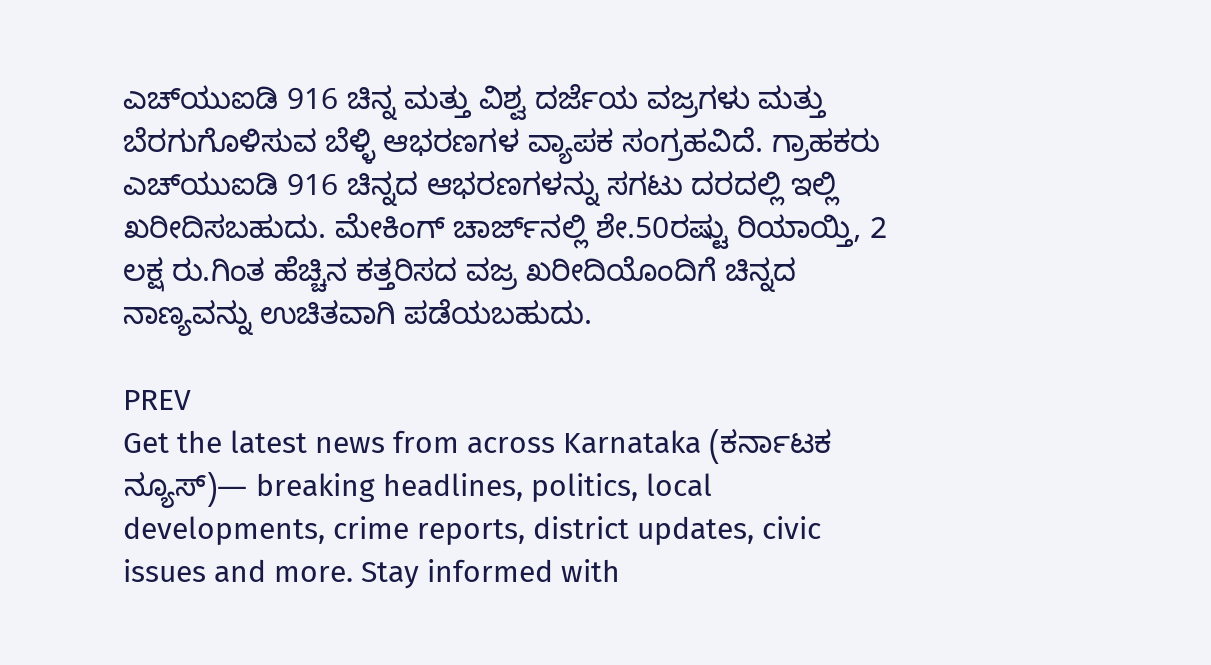ಎಚ್‌ಯುಐಡಿ 916 ಚಿನ್ನ ಮತ್ತು ವಿಶ್ವ ದರ್ಜೆಯ ವಜ್ರಗಳು ಮತ್ತು ಬೆರಗುಗೊಳಿಸುವ ಬೆಳ್ಳಿ ಆಭರಣಗಳ ವ್ಯಾಪಕ ಸಂಗ್ರಹವಿದೆ. ಗ್ರಾಹಕರು ಎಚ್‌ಯುಐಡಿ 916 ಚಿನ್ನದ ಆಭರಣಗಳನ್ನು ಸಗಟು ದರದಲ್ಲಿ ಇಲ್ಲಿ ಖರೀದಿಸಬಹುದು. ಮೇಕಿಂಗ್ ಚಾರ್ಜ್‌ನಲ್ಲಿ ಶೇ.50ರಷ್ಟು ರಿಯಾಯ್ತಿ, 2 ಲಕ್ಷ ರು.ಗಿಂತ ಹೆಚ್ಚಿನ ಕತ್ತರಿಸದ ವಜ್ರ ಖರೀದಿಯೊಂದಿಗೆ ಚಿನ್ನದ ನಾಣ್ಯವನ್ನು ಉಚಿತವಾಗಿ ಪಡೆಯಬಹುದು.

PREV
Get the latest news from across Karnataka (ಕರ್ನಾಟಕ ನ್ಯೂಸ್)— breaking headlines, politics, local developments, crime reports, district updates, civic issues and more. Stay informed with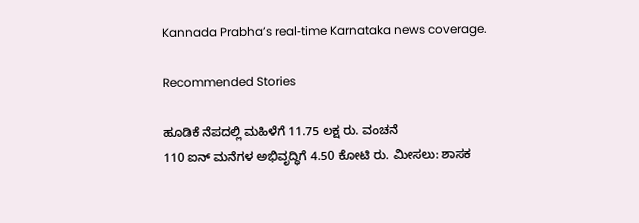Kannada Prabha’s real‑time Karnataka news coverage.

Recommended Stories

ಹೂಡಿಕೆ ನೆಪದಲ್ಲಿ ಮಹಿಳೆಗೆ 11.75 ಲಕ್ಷ ರು. ವಂಚನೆ
110 ಐನ್ ಮನೆಗಳ ಅಭಿವೃದ್ಧಿಗೆ 4.50 ಕೋಟಿ ರು. ಮೀಸಲು: ಶಾಸಕ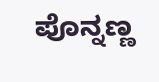ಪೊನ್ನಣ್ಣ